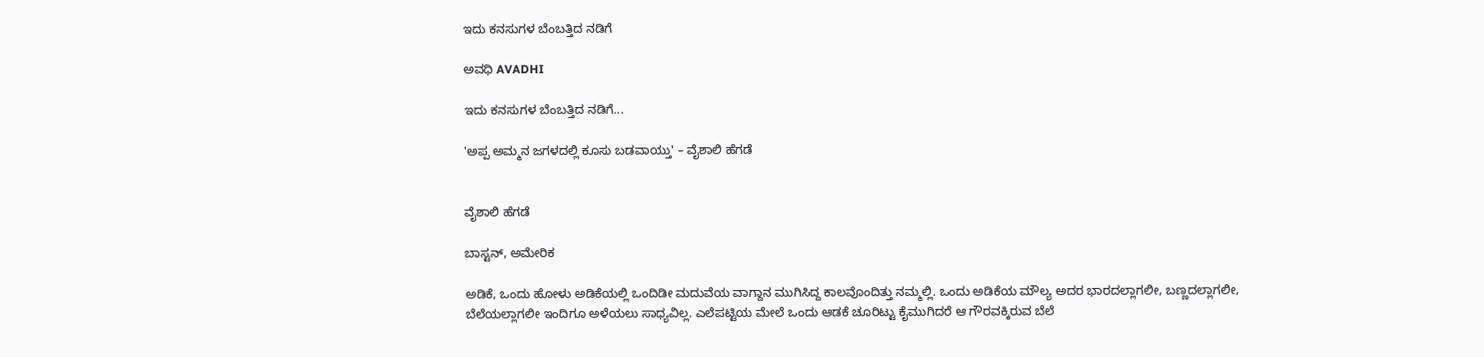ಇದು ಕನಸುಗಳ ಬೆಂಬತ್ತಿದ ನಡಿಗೆ‍

ಅವಧಿ AVADHI

ಇದು ಕನಸುಗಳ ಬೆಂಬತ್ತಿದ ನಡಿಗೆ...

'ಅಪ್ಪ ಅಮ್ಮನ ಜಗಳದಲ್ಲಿ ಕೂಸು ಬಡವಾಯ್ತು' – ವೈಶಾಲಿ ಹೆಗಡೆ


ವೈಶಾಲಿ ಹೆಗಡೆ

ಬಾಸ್ಟನ್, ಅಮೇರಿಕ

ಅಡಿಕೆ, ಒಂದು ಹೋಳು ಅಡಿಕೆಯಲ್ಲಿ ಒಂದಿಡೀ ಮದುವೆಯ ವಾಗ್ದಾನ ಮುಗಿಸಿದ್ದ ಕಾಲವೊಂದಿತ್ತು ನಮ್ಮಲ್ಲಿ. ಒಂದು ಅಡಿಕೆಯ ಮೌಲ್ಯ ಅದರ ಭಾರದಲ್ಲಾಗಲೀ, ಬಣ್ಣದಲ್ಲಾಗಲೀ, ಬೆಲೆಯಲ್ಲಾಗಲೀ ಇಂದಿಗೂ ಅಳೆಯಲು ಸಾಧ್ಯವಿಲ್ಲ. ಎಲೆಪಟ್ಟಿಯ ಮೇಲೆ ಒಂದು ಆಡಕೆ ಚೂರಿಟ್ಟು ಕೈಮುಗಿದರೆ ಆ ಗೌರವಕ್ಕಿರುವ ಬೆಲೆ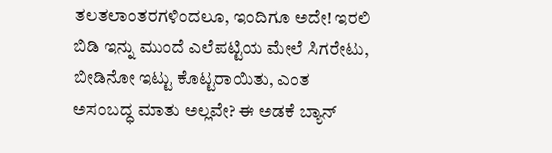ತಲತಲಾಂತರಗಳಿಂದಲೂ, ಇಂದಿಗೂ ಅದೇ! ಇರಲಿ ಬಿಡಿ ಇನ್ನು ಮುಂದೆ ಎಲೆಪಟ್ಟಿಯ ಮೇಲೆ ಸಿಗರೇಟು, ಬೀಡಿನೋ ಇಟ್ಟು ಕೊಟ್ಟರಾಯಿತು, ಎಂತ ಅಸಂಬದ್ಧ ಮಾತು ಅಲ್ಲವೇ? ಈ ಅಡಕೆ ಬ್ಯಾನ್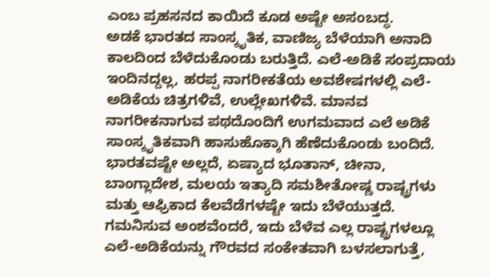ಎಂಬ ಪ್ರಹಸನದ ಕಾಯಿದೆ ಕೂಡ ಅಷ್ಟೇ ಅಸಂಬದ್ಧ.
ಅಡಕೆ ಭಾರತದ ಸಾಂಸ್ಕೃತಿಕ, ವಾಣಿಜ್ಯ ಬೆಳೆಯಾಗಿ ಅನಾದಿ ಕಾಲದಿಂದ ಬೆಳೆದುಕೊಂಡು ಬರುತ್ತಿದೆ. ಎಲೆ-ಅಡಿಕೆ ಸಂಪ್ರದಾಯ ಇಂದಿನದ್ದಲ್ಲ, ಹರಪ್ಪ ನಾಗರೀಕತೆಯ ಅವಶೇಷಗಳಲ್ಲಿ ಎಲೆ-ಅಡಿಕೆಯ ಚಿತ್ರಗಳಿವೆ, ಉಲ್ಲೇಖಗಳಿವೆ. ಮಾನವ ನಾಗರೀಕನಾಗುವ ಪಥದೊಂದಿಗೆ ಉಗಮವಾದ ಎಲೆ ಅಡಿಕೆ ಸಾಂಸ್ಕೃತಿಕವಾಗಿ ಹಾಸುಹೊಕ್ಕಾಗಿ ಹೆಣೆದುಕೊಂಡು ಬಂದಿದೆ. ಭಾರತವಷ್ಟೇ ಅಲ್ಲದೆ, ಏಷ್ಯಾದ ಭೂತಾನ್, ಚೀನಾ, ಬಾಂಗ್ಲಾದೇಶ, ಮಲಯ ಇತ್ಯಾದಿ ಸಮಶೀತೋಷ್ಣ ರಾಷ್ಟ್ರಗಳು ಮತ್ತು ಆಫ್ರಿಕಾದ ಕೆಲವೆಡೆಗಳಷ್ಟೇ ಇದು ಬೆಳೆಯುತ್ತದೆ. ಗಮನಿಸುವ ಅಂಶವೆಂದರೆ, ಇದು ಬೆಳೆವ ಎಲ್ಲ ರಾಷ್ಟ್ರಗಳಲ್ಲೂ ಎಲೆ-ಅಡಿಕೆಯನ್ನು ಗೌರವದ ಸಂಕೇತವಾಗಿ ಬಳಸಲಾಗುತ್ತೆ,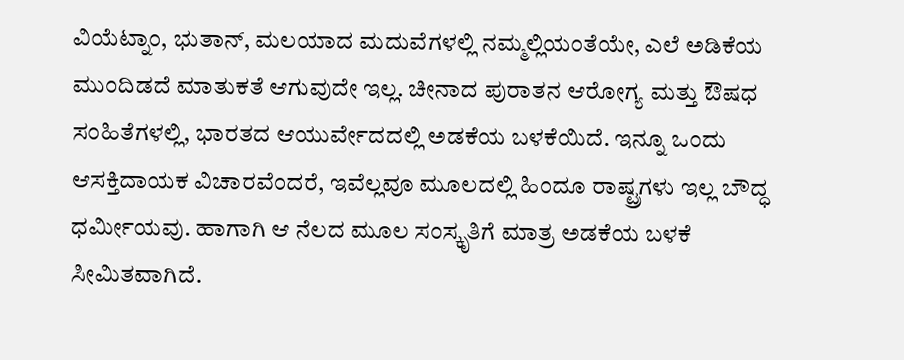ವಿಯೆಟ್ನಾಂ, ಭುತಾನ್, ಮಲಯಾದ ಮದುವೆಗಳಲ್ಲಿ ನಮ್ಮಲ್ಲಿಯಂತೆಯೇ, ಎಲೆ ಅಡಿಕೆಯ ಮುಂದಿಡದೆ ಮಾತುಕತೆ ಆಗುವುದೇ ಇಲ್ಲ. ಚೀನಾದ ಪುರಾತನ ಆರೋಗ್ಯ ಮತ್ತು ಔಷಧ ಸಂಹಿತೆಗಳಲ್ಲಿ, ಭಾರತದ ಆಯುರ್ವೇದದಲ್ಲಿ ಅಡಕೆಯ ಬಳಕೆಯಿದೆ. ಇನ್ನೂ ಒಂದು ಆಸಕ್ತಿದಾಯಕ ವಿಚಾರವೆಂದರೆ, ಇವೆಲ್ಲವೂ ಮೂಲದಲ್ಲಿ ಹಿಂದೂ ರಾಷ್ಟ್ರಗಳು ಇಲ್ಲ ಬೌದ್ಧ ಧರ್ಮೀಯವು. ಹಾಗಾಗಿ ಆ ನೆಲದ ಮೂಲ ಸಂಸ್ಕೃತಿಗೆ ಮಾತ್ರ ಅಡಕೆಯ ಬಳಕೆ ಸೀಮಿತವಾಗಿದೆ.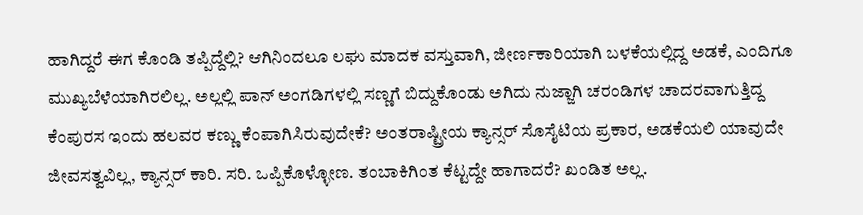ಹಾಗಿದ್ದರೆ ಈಗ ಕೊಂಡಿ ತಪ್ಪಿದ್ದೆಲ್ಲಿ? ಆಗಿನಿಂದಲೂ ಲಘು ಮಾದಕ ವಸ್ತುವಾಗಿ, ಜೀರ್ಣಕಾರಿಯಾಗಿ ಬಳಕೆಯಲ್ಲಿದ್ದ ಅಡಕೆ, ಎಂದಿಗೂ ಮುಖ್ಯಬೆಳೆಯಾಗಿರಲಿಲ್ಲ. ಅಲ್ಲಲ್ಲಿ ಪಾನ್ ಅಂಗಡಿಗಳಲ್ಲಿ ಸಣ್ಣಗೆ ಬಿದ್ದುಕೊಂಡು ಅಗಿದು ನುಜ್ಜಾಗಿ ಚರಂಡಿಗಳ ಚಾದರವಾಗುತ್ತಿದ್ದ ಕೆಂಪುರಸ ಇಂದು ಹಲವರ ಕಣ್ಣು ಕೆಂಪಾಗಿಸಿರುವುದೇಕೆ? ಅಂತರಾಷ್ಟ್ರೀಯ ಕ್ಯಾನ್ಸರ್ ಸೊಸೈಟಿಯ ಪ್ರಕಾರ, ಅಡಕೆಯಲಿ ಯಾವುದೇ ಜೀವಸತ್ವವಿಲ್ಲ, ಕ್ಯಾನ್ಸರ್ ಕಾರಿ. ಸರಿ. ಒಪ್ಪಿಕೊಳ್ಳೋಣ. ತಂಬಾಕಿಗಿಂತ ಕೆಟ್ಟದ್ದೇ ಹಾಗಾದರೆ? ಖಂಡಿತ ಅಲ್ಲ.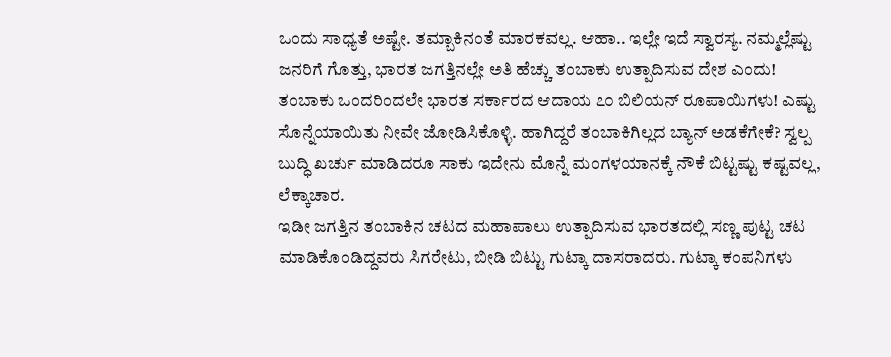ಒಂದು ಸಾಧ್ಯತೆ ಅಷ್ಟೇ. ತಮ್ಬಾಕಿನಂತೆ ಮಾರಕವಲ್ಲ. ಆಹಾ.. ಇಲ್ಲೇ ಇದೆ ಸ್ವಾರಸ್ಯ. ನಮ್ಮಲ್ಲೆಷ್ಟು ಜನರಿಗೆ ಗೊತ್ತು, ಭಾರತ ಜಗತ್ತಿನಲ್ಲೇ ಅತಿ ಹೆಚ್ಚು ತಂಬಾಕು ಉತ್ಪಾದಿಸುವ ದೇಶ ಎಂದು! ತಂಬಾಕು ಒಂದರಿಂದಲೇ ಭಾರತ ಸರ್ಕಾರದ ಆದಾಯ ೭೦ ಬಿಲಿಯನ್ ರೂಪಾಯಿಗಳು! ಎಷ್ಟು ಸೊನ್ನೆಯಾಯಿತು ನೀವೇ ಜೋಡಿಸಿಕೊಳ್ಳಿ. ಹಾಗಿದ್ದರೆ ತಂಬಾಕಿಗಿಲ್ಲದ ಬ್ಯಾನ್ ಅಡಕೆಗೇಕೆ? ಸ್ವಲ್ಪ ಬುದ್ಧಿ ಖರ್ಚು ಮಾಡಿದರೂ ಸಾಕು ಇದೇನು ಮೊನ್ನೆ ಮಂಗಳಯಾನಕ್ಕೆ ನೌಕೆ ಬಿಟ್ಟಷ್ಟು ಕಷ್ಟವಲ್ಲ, ಲೆಕ್ಕಾಚಾರ.
ಇಡೀ ಜಗತ್ತಿನ ತಂಬಾಕಿನ ಚಟದ ಮಹಾಪಾಲು ಉತ್ಪಾದಿಸುವ ಭಾರತದಲ್ಲಿ ಸಣ್ಣ ಪುಟ್ಟ ಚಟ ಮಾಡಿಕೊಂಡಿದ್ದವರು ಸಿಗರೇಟು, ಬೀಡಿ ಬಿಟ್ಟು ಗುಟ್ಕಾ ದಾಸರಾದರು. ಗುಟ್ಕಾ ಕಂಪನಿಗಳು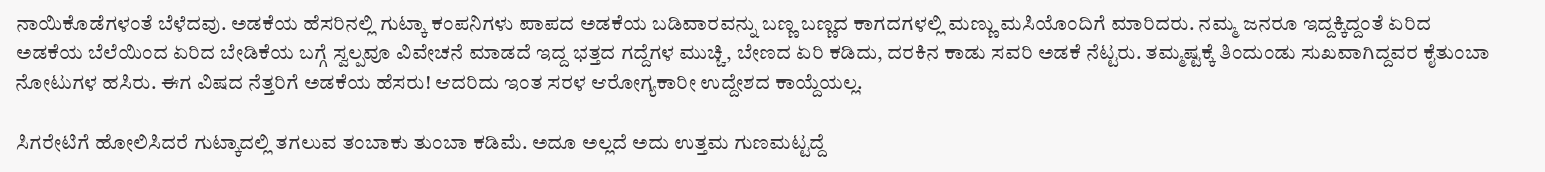ನಾಯಿಕೊಡೆಗಳಂತೆ ಬೆಳೆದವು. ಅಡಕೆಯ ಹೆಸರಿನಲ್ಲಿ ಗುಟ್ಕಾ ಕಂಪನಿಗಳು ಪಾಪದ ಅಡಕೆಯ ಬಡಿವಾರವನ್ನು ಬಣ್ಣ ಬಣ್ಣದ ಕಾಗದಗಳಲ್ಲಿ ಮಣ್ಣು ಮಸಿಯೊಂದಿಗೆ ಮಾರಿದರು. ನಮ್ಮ ಜನರೂ ಇದ್ದಕ್ಕಿದ್ದಂತೆ ಏರಿದ ಅಡಕೆಯ ಬೆಲೆಯಿಂದ ಏರಿದ ಬೇಡಿಕೆಯ ಬಗ್ಗೆ ಸ್ವಲ್ಪವೂ ವಿವೇಚನೆ ಮಾಡದೆ ಇದ್ದ ಭತ್ತದ ಗದ್ದೆಗಳ ಮುಚ್ಚಿ, ಬೇಣದ ಏರಿ ಕಡಿದು, ದರಕಿನ ಕಾಡು ಸವರಿ ಅಡಕೆ ನೆಟ್ಟರು. ತಮ್ಮಷ್ಟಕ್ಕೆ ತಿಂದುಂಡು ಸುಖವಾಗಿದ್ದವರ ಕೈತುಂಬಾ ನೋಟುಗಳ ಹಸಿರು. ಈಗ ವಿಷದ ನೆತ್ತರಿಗೆ ಅಡಕೆಯ ಹೆಸರು! ಆದರಿದು ಇಂತ ಸರಳ ಆರೋಗ್ಯಕಾರೀ ಉದ್ದೇಶದ ಕಾಯ್ದೆಯಲ್ಲ.

ಸಿಗರೇಟಿಗೆ ಹೋಲಿಸಿದರೆ ಗುಟ್ಕಾದಲ್ಲಿ ತಗಲುವ ತಂಬಾಕು ತುಂಬಾ ಕಡಿಮೆ. ಅದೂ ಅಲ್ಲದೆ ಅದು ಉತ್ತಮ ಗುಣಮಟ್ಟದ್ದೆ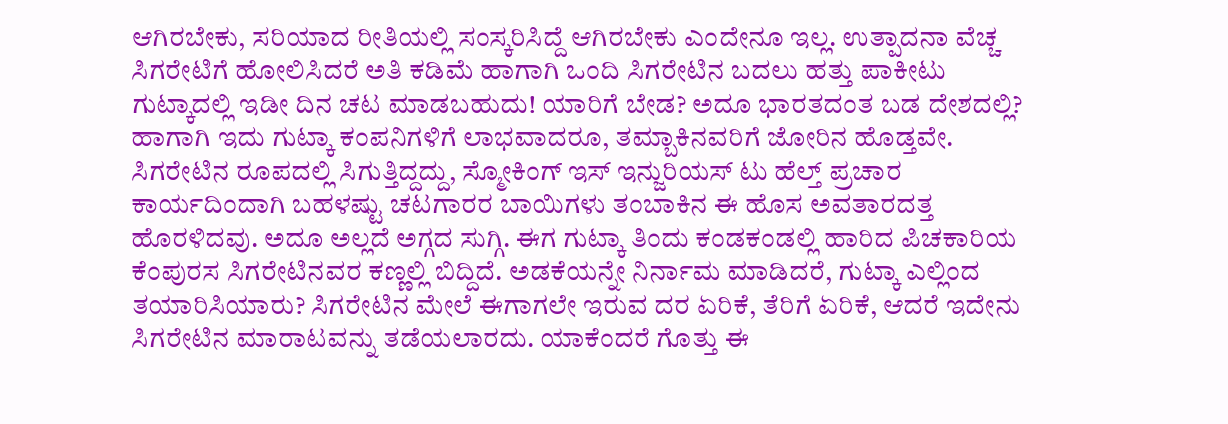ಆಗಿರಬೇಕು, ಸರಿಯಾದ ರೀತಿಯಲ್ಲಿ ಸಂಸ್ಕರಿಸಿದ್ದೆ ಆಗಿರಬೇಕು ಎಂದೇನೂ ಇಲ್ಲ. ಉತ್ಪಾದನಾ ವೆಚ್ಚ ಸಿಗರೇಟಿಗೆ ಹೋಲಿಸಿದರೆ ಅತಿ ಕಡಿಮೆ ಹಾಗಾಗಿ ಒಂದಿ ಸಿಗರೇಟಿನ ಬದಲು ಹತ್ತು ಪಾಕೀಟು ಗುಟ್ಕಾದಲ್ಲಿ ಇಡೀ ದಿನ ಚಟ ಮಾಡಬಹುದು! ಯಾರಿಗೆ ಬೇಡ? ಅದೂ ಭಾರತದಂತ ಬಡ ದೇಶದಲ್ಲಿ? ಹಾಗಾಗಿ ಇದು ಗುಟ್ಕಾ ಕಂಪನಿಗಳಿಗೆ ಲಾಭವಾದರೂ, ತಮ್ಬಾಕಿನವರಿಗೆ ಜೋರಿನ ಹೊಡ್ತವೇ. ಸಿಗರೇಟಿನ ರೂಪದಲ್ಲಿ ಸಿಗುತ್ತಿದ್ದದ್ದು, ಸ್ಮೋಕಿಂಗ್ ಇಸ್ ಇನ್ಜುರಿಯಸ್ ಟು ಹೆಲ್ತ್ ಪ್ರಚಾರ ಕಾರ್ಯದಿಂದಾಗಿ ಬಹಳಷ್ಟು ಚಟಗಾರರ ಬಾಯಿಗಳು ತಂಬಾಕಿನ ಈ ಹೊಸ ಅವತಾರದತ್ತ ಹೊರಳಿದವು. ಅದೂ ಅಲ್ಲದೆ ಅಗ್ಗದ ಸುಗ್ಗಿ. ಈಗ ಗುಟ್ಕಾ ತಿಂದು ಕಂಡಕಂಡಲ್ಲಿ ಹಾರಿದ ಪಿಚಕಾರಿಯ ಕೆಂಪುರಸ ಸಿಗರೇಟಿನವರ ಕಣ್ಣಲ್ಲಿ ಬಿದ್ದಿದೆ. ಅಡಕೆಯನ್ನೇ ನಿರ್ನಾಮ ಮಾಡಿದರೆ, ಗುಟ್ಕಾ ಎಲ್ಲಿಂದ ತಯಾರಿಸಿಯಾರು? ಸಿಗರೇಟಿನ ಮೇಲೆ ಈಗಾಗಲೇ ಇರುವ ದರ ಏರಿಕೆ, ತೆರಿಗೆ ಏರಿಕೆ, ಆದರೆ ಇದೇನು ಸಿಗರೇಟಿನ ಮಾರಾಟವನ್ನು ತಡೆಯಲಾರದು. ಯಾಕೆಂದರೆ ಗೊತ್ತು ಈ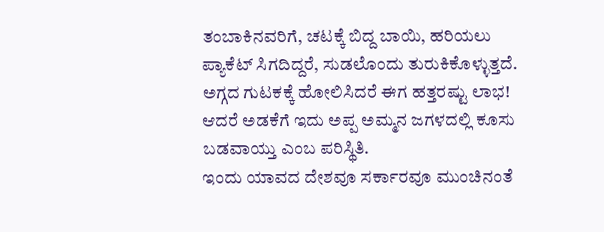ತಂಬಾಕಿನವರಿಗೆ, ಚಟಕ್ಕೆ ಬಿದ್ದ ಬಾಯಿ, ಹರಿಯಲು ಪ್ಯಾಕೆಟ್ ಸಿಗದಿದ್ದರೆ, ಸುಡಲೊಂದು ತುರುಕಿಕೊಳ್ಳುತ್ತದೆ. ಅಗ್ಗದ ಗುಟಕಕ್ಕೆ ಹೋಲಿಸಿದರೆ ಈಗ ಹತ್ತರಷ್ಟು ಲಾಭ! ಆದರೆ ಅಡಕೆಗೆ ಇದು ಅಪ್ಪ ಅಮ್ಮನ ಜಗಳದಲ್ಲಿ ಕೂಸು ಬಡವಾಯ್ತು ಎಂಬ ಪರಿಸ್ಥಿತಿ.
ಇಂದು ಯಾವದ ದೇಶವೂ ಸರ್ಕಾರವೂ ಮುಂಚಿನಂತೆ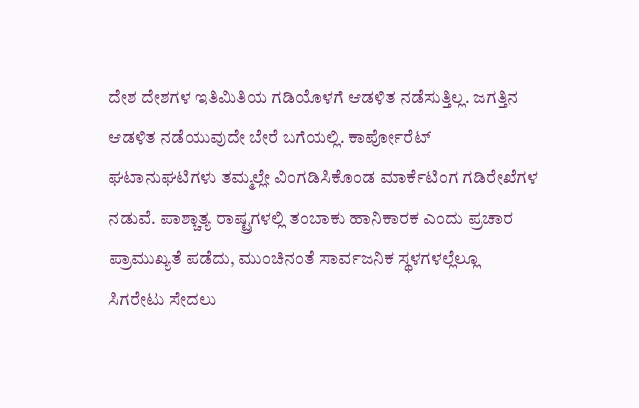ದೇಶ ದೇಶಗಳ ಇತಿಮಿತಿಯ ಗಡಿಯೊಳಗೆ ಆಡಳಿತ ನಡೆಸುತ್ತಿಲ್ಲ. ಜಗತ್ತಿನ ಆಡಳಿತ ನಡೆಯುವುದೇ ಬೇರೆ ಬಗೆಯಲ್ಲಿ. ಕಾರ್ಪೋರೆಟ್ ಘಟಾನುಘಟಿಗಳು ತಮ್ಮಲ್ಲೇ ವಿಂಗಡಿಸಿಕೊಂಡ ಮಾರ್ಕೆಟಿಂಗ ಗಡಿರೇಖೆಗಳ ನಡುವೆ. ಪಾಶ್ಚಾತ್ಯ ರಾಷ್ಟ್ರಗಳಲ್ಲಿ ತಂಬಾಕು ಹಾನಿಕಾರಕ ಎಂದು ಪ್ರಚಾರ ಪ್ರಾಮುಖ್ಯತೆ ಪಡೆದು, ಮುಂಚಿನಂತೆ ಸಾರ್ವಜನಿಕ ಸ್ಥಳಗಳಲ್ಲೆಲ್ಲೂ ಸಿಗರೇಟು ಸೇದಲು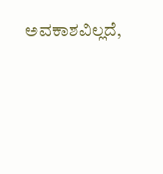ಅವಕಾಶವಿಲ್ಲದೆ,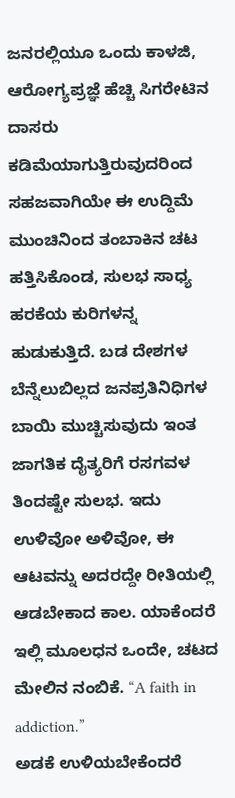ಜನರಲ್ಲಿಯೂ ಒಂದು ಕಾಳಜಿ, ಆರೋಗ್ಯಪ್ರಜ್ಞೆ ಹೆಚ್ಚಿ ಸಿಗರೇಟಿನ ದಾಸರು ಕಡಿಮೆಯಾಗುತ್ತಿರುವುದರಿಂದ ಸಹಜವಾಗಿಯೇ ಈ ಉದ್ದಿಮೆ ಮುಂಚಿನಿಂದ ತಂಬಾಕಿನ ಚಟ ಹತ್ತಿಸಿಕೊಂಡ, ಸುಲಭ ಸಾಧ್ಯ ಹರಕೆಯ ಕುರಿಗಳನ್ನ ಹುಡುಕುತ್ತಿದೆ. ಬಡ ದೇಶಗಳ ಬೆನ್ನೆಲುಬಿಲ್ಲದ ಜನಪ್ರತಿನಿಧಿಗಳ ಬಾಯಿ ಮುಚ್ಚಿಸುವುದು ಇಂತ ಜಾಗತಿಕ ದೈತ್ಯರಿಗೆ ರಸಗವಳ ತಿಂದಷ್ಟೇ ಸುಲಭ. ಇದು ಉಳಿವೋ ಅಳಿವೋ, ಈ ಆಟವನ್ನು ಅದರದ್ದೇ ರೀತಿಯಲ್ಲಿ ಆಡಬೇಕಾದ ಕಾಲ. ಯಾಕೆಂದರೆ ಇಲ್ಲಿ ಮೂಲಧನ ಒಂದೇ, ಚಟದ ಮೇಲಿನ ನಂಬಿಕೆ. “A faith in addiction.”
ಅಡಕೆ ಉಳಿಯಬೇಕೆಂದರೆ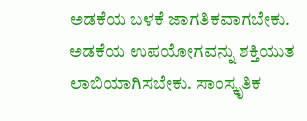ಅಡಕೆಯ ಬಳಕೆ ಜಾಗತಿಕವಾಗಬೇಕು. ಅಡಕೆಯ ಉಪಯೋಗವನ್ನು ಶಕ್ತಿಯುತ ಲಾಬಿಯಾಗಿಸಬೇಕು. ಸಾಂಸ್ಕೃತಿಕ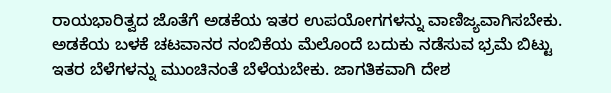ರಾಯಭಾರಿತ್ವದ ಜೊತೆಗೆ ಅಡಕೆಯ ಇತರ ಉಪಯೋಗಗಳನ್ನು ವಾಣಿಜ್ಯವಾಗಿಸಬೇಕು. ಅಡಕೆಯ ಬಳಕೆ ಚಟವಾನರ ನಂಬಿಕೆಯ ಮೆಲೊಂದೆ ಬದುಕು ನಡೆಸುವ ಭ್ರಮೆ ಬಿಟ್ಟು ಇತರ ಬೆಳೆಗಳನ್ನು ಮುಂಚಿನಂತೆ ಬೆಳೆಯಬೇಕು. ಜಾಗತಿಕವಾಗಿ ದೇಶ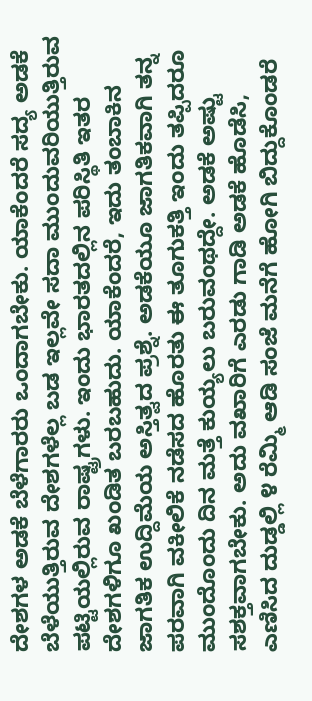ದೇಶಗಳ ಅಡಕೆ ಬೆಳೆಗಾರರು ಒಂದಾಗಬೇಕು. ಯಾಕೆಂದರೆ ಸದ್ಯ ಅಡಕೆ ಬೆಳೆಯುತ್ತಿರುವ ದೇಶಗಳೆಲ್ಲ ಬಡ ಇಲ್ಲವೇ ಸದಾ ಮುಂದುವರಿಯುತ್ತಿರುವ ಪಟ್ಟಿಯಲ್ಲಿರುವ ರಾಷ್ಟ್ರಗಳು. ಇಂದು ಭಾರತದಲ್ಲಿನ ಪರಿಸ್ಥಿತಿ ಇತರ ದೇಶಗಳಿಗೂ ಖಂಡಿತ ಬರಬಹುದು. ಯಾಕೆಂದರೆ, ಇದು ತಂಬಾಕಿನ ಜಾಗತಿಕ ಉದ್ದಿಮೆಯ ಅಸ್ತಿತ್ವದ ಪ್ರಶ್ನೆ. ಅಡಕೆಯೂ ಜಾಗತಿಕವಾಗಿ ತನ್ನ ಪರವಾಗಿ ವಕೀಲಿಕೆ ನಡೆಸದ ಹೊರತು ಈ ತೂಗುಕತ್ತಿ ಇಂದು ತಪ್ಪಿದರೂ ಮುಂದೊಂದು ದಿನ ಮತ್ತೆ ಕುಯ್ಯಲು ಬರುವಂಥದ್ದೇ. ಅಡಕೆ ಅಷ್ಟು ಸಶಕ್ತವಾಗಬೇಕು. ಅದು ವಖಾರಿಗೆ ಎರಡು ಗಾಡಿ ಅಡಕೆ ಹೊಡೆಸಿ, ಎಣಿಸಿದ ದುಡ್ಡಲ್ಲಿ ೪ ರೆಮ್ಮಿ ಆಡಿ ಸಂಜೆ ಮನೆಗೆ ಹೋಗಿ ಬಿದ್ದುಕೊಂಡರೆ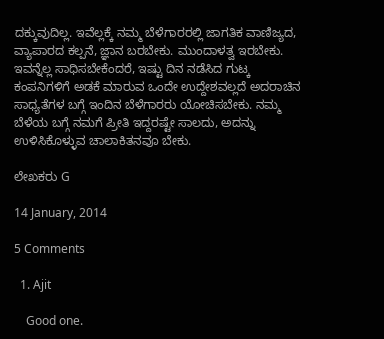ದಕ್ಕುವುದಿಲ್ಲ. ಇವೆಲ್ಲಕ್ಕೆ ನಮ್ಮ ಬೆಳೆಗಾರರಲ್ಲಿ ಜಾಗತಿಕ ವಾಣಿಜ್ಯದ, ವ್ಯಾಪಾರದ ಕಲ್ಪನೆ, ಜ್ಞಾನ ಬರಬೇಕು. ಮುಂದಾಳತ್ವ ಇರಬೇಕು. ಇವನ್ನೆಲ್ಲ ಸಾಧಿಸಬೇಕೆಂದರೆ, ಇಷ್ಟು ದಿನ ನಡೆಸಿದ ಗುಟ್ಕ ಕಂಪನಿಗಳಿಗೆ ಅಡಕೆ ಮಾರುವ ಒಂದೇ ಉದ್ದೇಶವಲ್ಲದೆ ಅದರಾಚಿನ ಸಾಧ್ಯತೆಗಳ ಬಗ್ಗೆ ಇಂದಿನ ಬೆಳೆಗಾರರು ಯೋಚಿಸಬೇಕು. ನಮ್ಮ ಬೆಳೆಯ ಬಗ್ಗೆ ನಮಗೆ ಪ್ರೀತಿ ಇದ್ದರಷ್ಟೇ ಸಾಲದು, ಅದನ್ನು ಉಳಿಸಿಕೊಳ್ಳುವ ಚಾಲಾಕಿತನವೂ ಬೇಕು.

ಲೇಖಕರು G

14 January, 2014

5 Comments

  1. Ajit

    Good one.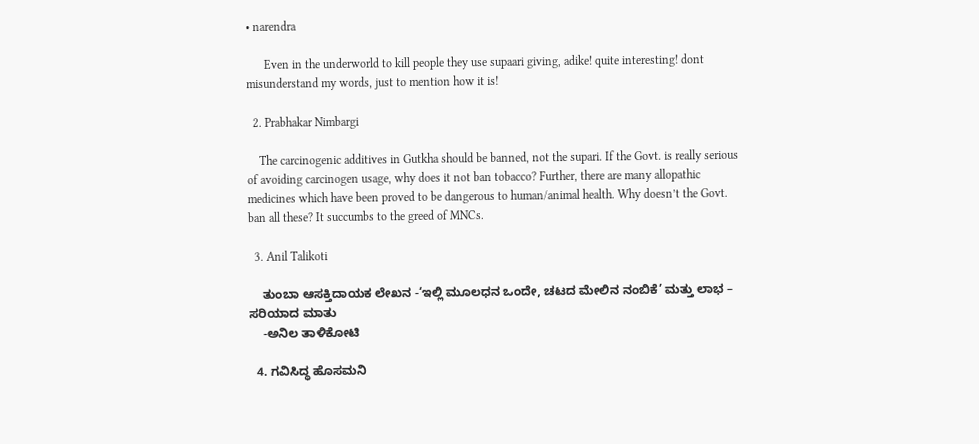• narendra

      Even in the underworld to kill people they use supaari giving, adike! quite interesting! dont misunderstand my words, just to mention how it is!

  2. Prabhakar Nimbargi

    The carcinogenic additives in Gutkha should be banned, not the supari. If the Govt. is really serious of avoiding carcinogen usage, why does it not ban tobacco? Further, there are many allopathic medicines which have been proved to be dangerous to human/animal health. Why doesn’t the Govt. ban all these? It succumbs to the greed of MNCs.

  3. Anil Talikoti

    ತುಂಬಾ ಆಸಕ್ತಿದಾಯಕ ಲೇಖನ -‘ಇಲ್ಲಿ ಮೂಲಧನ ಒಂದೇ, ಚಟದ ಮೇಲಿನ ನಂಬಿಕೆ’ ಮತ್ತು ಲಾಭ – ಸರಿಯಾದ ಮಾತು
    -ಅನಿಲ ತಾಳಿಕೋಟಿ

  4. ಗವಿಸಿದ್ಧ ಹೊಸಮನಿ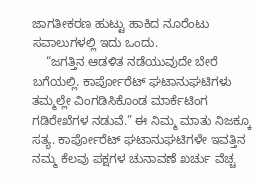ಜಾಗತೀಕರಣ ಹುಟ್ಟು ಹಾಕಿದ ನೂರೆಂಟು ಸವಾಲುಗಳಲ್ಲಿ ಇದು ಒಂದು.
    “ಜಗತ್ತಿನ ಆಡಳಿತ ನಡೆಯುವುದೇ ಬೇರೆ ಬಗೆಯಲ್ಲಿ. ಕಾರ್ಪೋರೆಟ್ ಘಟಾನುಘಟಿಗಳು ತಮ್ಮಲ್ಲೇ ವಿಂಗಡಿಸಿಕೊಂಡ ಮಾರ್ಕೆಟಿಂಗ ಗಡಿರೇಖೆಗಳ ನಡುವೆ.” ಈ ನಿಮ್ಮ ಮಾತು ನಿಜಕ್ಕೂ ಸತ್ಯ. ಕಾರ್ಪೋರೆಟ್ ಘಟಾನುಘಟಿಗಳೇ ಇವತ್ತಿನ ನಮ್ಮ ಕೆಲವು ಪಕ್ಷಗಳ ಚುನಾವಣೆ ಖರ್ಚು ವೆಚ್ಚ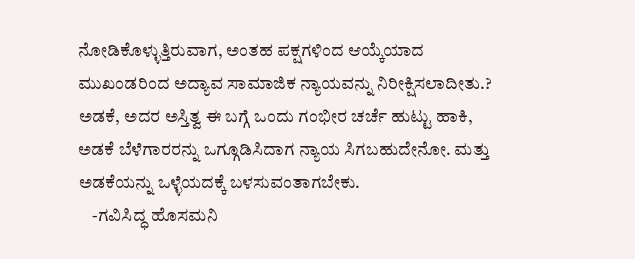ನೋಡಿಕೊಳ್ಳುತ್ತಿರುವಾಗ, ಅಂತಹ ಪಕ್ಷಗಳಿಂದ ಆಯ್ಕೆಯಾದ ಮುಖಂಡರಿಂದ ಅದ್ಯಾವ ಸಾಮಾಜಿಕ ನ್ಯಾಯವನ್ನು ನಿರೀಕ್ಷಿಸಲಾದೀತು.? ಅಡಕೆ, ಅದರ ಅಸ್ತಿತ್ವ ಈ ಬಗ್ಗೆ ಒಂದು ಗಂಭೀರ ಚರ್ಚೆ ಹುಟ್ಟು ಹಾಕಿ, ಅಡಕೆ ಬೆಳೆಗಾರರನ್ನು ಒಗ್ಗೂಡಿಸಿದಾಗ ನ್ಯಾಯ ಸಿಗಬಹುದೇನೋ. ಮತ್ತು ಅಡಕೆಯನ್ನು ಒಳ್ಳೆಯದಕ್ಕೆ ಬಳಸುವಂತಾಗಬೇಕು.
    -ಗವಿಸಿದ್ಧ ಹೊಸಮನಿ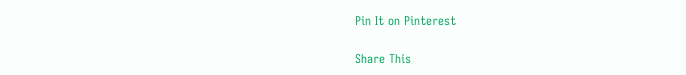Pin It on Pinterest

Share This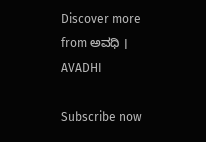Discover more from ಅವಧಿ । AVADHI

Subscribe now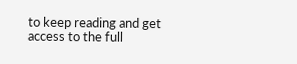to keep reading and get access to the full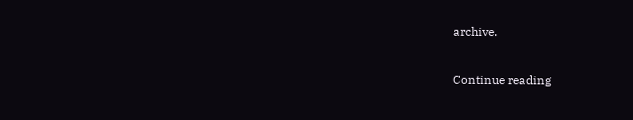archive.

Continue reading